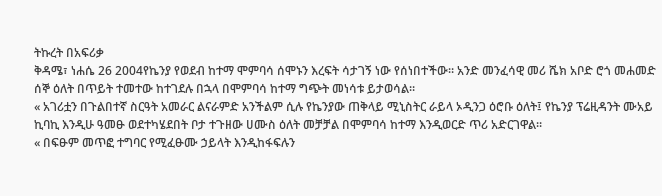ትኩረት በአፍሪቃ
ቅዳሜ፣ ነሐሴ 26 2004የኬንያ የወደብ ከተማ ሞምባሳ ሰሞኑን እረፍት ሳታገኝ ነው የሰነበተችው። አንድ መንፈሳዊ መሪ ሼክ አቦድ ሮጎ መሐመድ ሰኞ ዕለት በጥይት ተመተው ከተገደሉ በኋላ በሞምባሳ ከተማ ግጭት መነሳቱ ይታወሳል።
« አገሪቷን በጉልበተኛ ስርዓት አመራር ልናራምድ አንችልም ሲሉ የኬንያው ጠቅላይ ሚኒስትር ራይላ ኦዲንጋ ዕሮቡ ዕለት፤ የኬንያ ፕሬዚዳንት ሙአይ ኪባኪ እንዲሁ ዓመፁ ወደተካሄደበት ቦታ ተጉዘው ሀሙስ ዕለት መቻቻል በሞምባሳ ከተማ እንዲወርድ ጥሪ አድርገዋል።
« በፍፁም መጥፎ ተግባር የሚፈፁሙ ኃይላት እንዲከፋፍሉን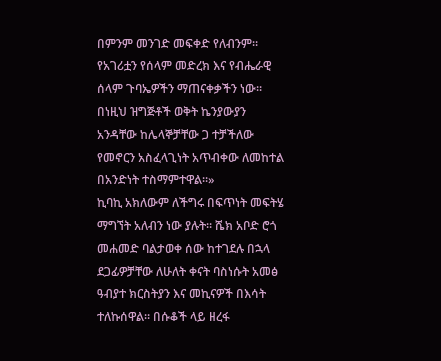በምንም መንገድ መፍቀድ የለብንም። የአገሪቷን የሰላም መድረክ እና የብሔራዊ ሰላም ጉባኤዎችን ማጠናቀቃችን ነው። በነዚህ ዝግጅቶች ወቅት ኬንያውያን አንዳቸው ከሌላኞቻቸው ጋ ተቻችለው የመኖርን አስፈላጊነት አጥብቀው ለመከተል በአንድነት ተስማምተዋል።»
ኪባኪ አክለውም ለችግሩ በፍጥነት መፍትሄ ማግኘት አለብን ነው ያሉት። ሼክ አቦድ ሮጎ መሐመድ ባልታወቀ ሰው ከተገደሉ በኋላ ደጋፊዎቻቸው ለሁለት ቀናት ባስነሱት አመፅ ዓብያተ ክርስትያን እና መኪናዎች በእሳት ተለኩሰዋል። በሱቆች ላይ ዘረፋ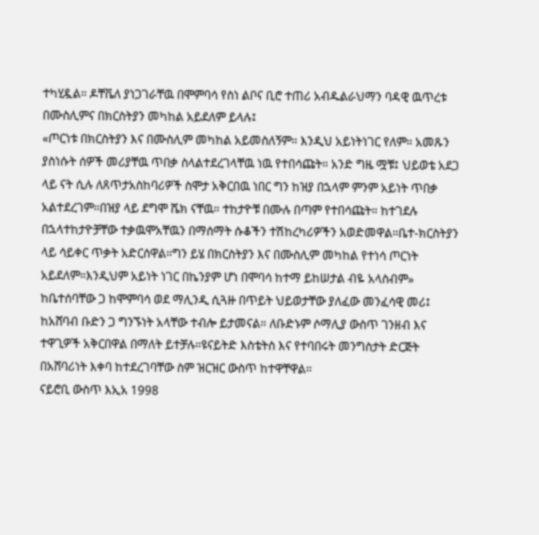ተካሂዷል። ዶቸቬለ ያነጋገራቸዉ በሞምባሳ የስነ ልቦና ቢሮ ተጠሪ አብዱልራህማን ባዳዊ ዉጥረቱ በሙስሊምና በክርስትያን መካከል አይደለም ይላሉ፤
«ጦርነቱ በክርስትያን እና በሙስሊም መካከል አይመስለኝም። እንዲህ አይነትነገር የለም። አመጹን ያስነሱት ሰዎች መሪያቸዉ ጥበቃ ስላልተደረገላቸዉ ነዉ የተበሳጩት። አንድ ግዜ ሟቹ፤ ህይወቴ አደጋ ላይ ናት ሲሉ ለጸጥታአስከባሪዎች ስሞታ አቅርበዉ ነበር ግን ከዝያ በኋላም ምንም አይነት ጥበቃ አልተደረገም።በዝያ ላይ ደግሞ ሼክ ናቸዉ። ተከታዮቹ በሙሉ በጣም የተበሳጩት። ከተገደሉ በኋላተከታዮቻቸው ተቃዉሞአቸዉን በማሰማት ሱቆችን ተሽከረካሪዎችን አወድመዋል።ቤተ-ክርስትያን ላይ ሳይቀር ጥቃት አድርሰዋል።ግን ይሄ በክርስትያን እና በሙስሊም መካከል የተነሳ ጦርነት አይደለም።እንዲህም አይነት ነገር በኬንያም ሆነ በሞባሳ ከተማ ይከሠታል ብዬ አላስብም»
ከቤተሰባቸው ጋ ከሞምባሳ ወደ ማሊንዲ ሲጓዙ በጥይት ህይወታቸው ያለፈው መንፈሳዊ መሪ፤ ከአሸባብ ቡድን ጋ ግንኙነት አላቸው ተብሎ ይታመናል። ለቡድኑም ሶማሊያ ውስጥ ገንዘብ እና ተዋጊዎች አቅርበዋል በማለት ይተቻሉ።ዩናይትድ እስቴትስ እና የተባበሩት መንግስታት ድርጅት በአሸባሪነት እቀባ ከተደረገባቸው ስም ዝርዝር ውስጥ ከተዋቸዋል።
ናይሮቢ ውስጥ እኢአ 1998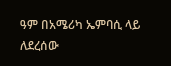ዓም በአሜሪካ ኤምባሲ ላይ ለደረሰው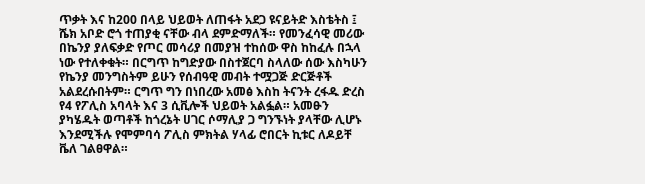ጥቃት እና ከ200 በላይ ህይወት ለጠፋት አደጋ ዩናይትድ እስቴትስ ፤ ሼክ አቦድ ሮጎ ተጠያቂ ናቸው ብላ ደምድማለች። የመንፈሳዊ መሪው በኬንያ ያለፍቃድ የጦር መሳሪያ በመያዝ ተከሰው ዋስ ከከፈሉ በኋላ ነው የተለቀቁት። በርግጥ ከግድያው በስተጀርባ ስላለው ሰው እስካሁን የኬንያ መንግስትም ይሁን የሰብዓዊ መብት ተሟጋጅ ድርጅቶች አልደረሱበትም። ርግጥ ግን በነበረው አመፅ እስከ ትናንት ረፋዱ ድረስ የ4 የፖሊስ አባላት እና 3 ሲቪሎች ህይወት አልፏል። አመፁን ያካሄዱት ወጣቶች ከጎረኔት ሀገር ሶማሊያ ጋ ግንኙነት ያላቸው ሊሆኑ እንደሚችሉ የሞምባሳ ፖሊስ ምክትል ሃላፊ ሮበርት ኪቱር ለዶይቸ ቬለ ገልፀዋል።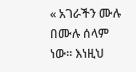« አገራችን ሙሉ በሙሉ ሰላም ነው። እነዚህ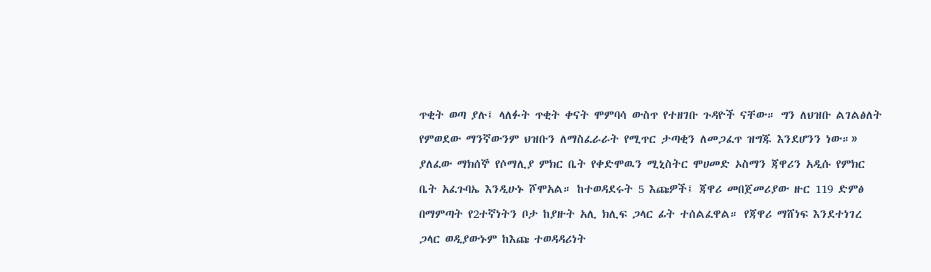ጥቂት ወጣ ያሉ፤ ላለፉት ጥቂት ቀናት ሞምባሳ ውስጥ የተዘገቡ ጉዳዮች ናቸው። ግን ለህዝቡ ልገልፅለት የምወደው ማንኛውንም ህዝቡን ለማስፈራራት የሚጥር ታጣቂን ለመጋፈጥ ዝግጁ እንደሆንን ነው።»
ያለፈው ማክሰኞ የሶማሊያ ምክር ቤት የቀድሞዉን ሚኒስትር ሞሀመድ ኦስማን ጃዋሪን አዲሱ የምክር ቤት አፈጉባኤ እንዲሁኑ ሾሞአል። ከተወዳደሩት 5 እጩዎች፤ ጃዋሪ መበጀመሪያው ዙር 119 ድምፅ በማምጣት የ2ተኛነትን ቦታ ከያዙት አሊ ክሊፍ ጋላር ፊት ተሰልፈዋል። የጃዋሪ ማሸነፍ እንደተነገረ ጋላር ወዲያውኑም ከእጩ ተወዳዳሪነት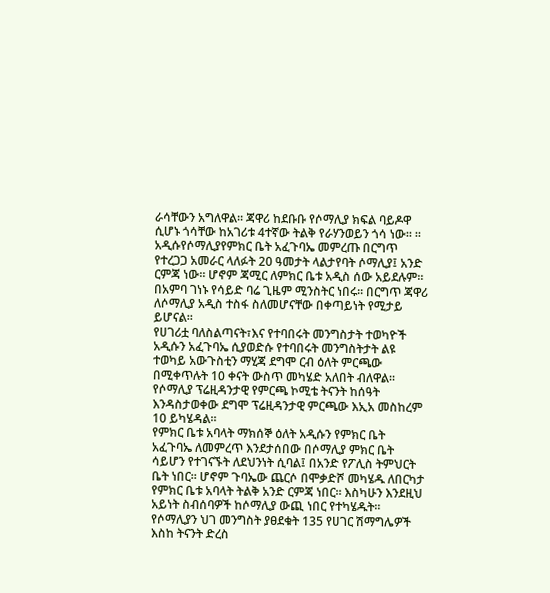ራሳቸውን አግለዋል። ጃዋሪ ከደቡቡ የሶማሊያ ክፍል ባይዶዋ ሲሆኑ ጎሳቸው ከአገሪቱ 4ተኛው ትልቅ የራሃንወይን ጎሳ ነው። ። አዲሱየሶማሊያየምክር ቤት አፈጉባኤ መምረጡ በርግጥ የተረጋጋ አመራር ላለፉት 20 ዓመታት ላልታየባት ሶማሊያ፤ አንድ ርምጃ ነው። ሆኖም ጃሚር ለምክር ቤቱ አዲስ ሰው አይደሉም። በአምባ ገነኑ የሳይድ ባሬ ጊዜም ሚንስትር ነበሩ። በርግጥ ጃዋሪ ለሶማሊያ አዲስ ተስፋ ስለመሆናቸው በቀጣይነት የሚታይ ይሆናል።
የሀገሪቷ ባለስልጣናት፣እና የተባበሩት መንግስታት ተወካዮች አዲሱን አፈጉባኤ ሲያወድሱ የተባበሩት መንግስትታት ልዩ ተወካይ አውጉስቲን ማሂጃ ደግሞ ርብ ዕለት ምርጫው በሚቀጥሉት 10 ቀናት ውስጥ መካሄድ አለበት ብለዋል። የሶማሊያ ፕሬዚዳንታዊ የምርጫ ኮሚቴ ትናንት ከሰዓት እንዳስታወቀው ደግሞ ፕሬዚዳንታዊ ምርጫው እኢአ መስከረም 10 ይካሄዳል።
የምክር ቤቱ አባላት ማክሰኞ ዕለት አዲሱን የምክር ቤት አፈጉባኤ ለመምረጥ እንደታሰበው በሶማሊያ ምክር ቤት ሳይሆን የተገናኙት ለደህንነት ሲባል፤ በአንድ የፖሊስ ትምህርት ቤት ነበር። ሆኖም ጉባኤው ጨርሶ በሞቃድሾ መካሄዱ ለበርካታ የምክር ቤቱ አባላት ትልቅ አንድ ርምጃ ነበር። እስካሁን እንደዚህ አይነት ስብሰባዎች ከሶማሊያ ውጪ ነበር የተካሄዱት። የሶማሊያን ህገ መንግስት ያፀደቁት 135 የሀገር ሽማግሌዎች እስከ ትናንት ድረስ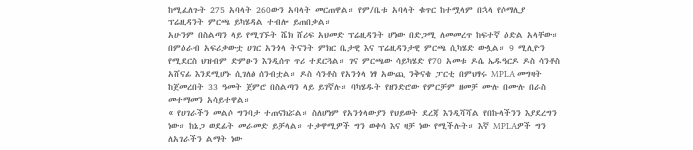ከሚፈለጉት 275 አባላት 260ውን አባላት መርጠዋል። የም/ቤቱ አባላት ቁጥር ከተሟላም በኋላ የሶማሊያ ፕሬዚዳንት ምርጫ ይካሄዳል ተብሎ ይጠበቃል።
አሁንም በስልጣን ላይ የሚገኙት ሼክ ሸሪፍ አህመድ ፕሬዚዳንት ሆነው በድጋሚ ለመመረጥ ከፍተኛ ዕድል አላቸው።
በምዕራብ አፍሪቃውቷ ሀገር አንጎላ ትናንት ምክር ቤታዊ እና ፕሬዚዳንታዊ ምርጫ ሲካሄድ ውሏል። 9 ሚሊዮን የሚደርስ ህዝብም ድምፁን እንዲሰጥ ጥሪ ተደርጓል። ገና ምርጫው ሳይካሄድ የ70 አመቱ ዶሴ ኤዱዓርዶ ዶስ ሳንቶስ አሸናፊ እንደሚሆኑ ሲገለፅ ሰንብቷል። ዶስ ሳንቶስ የአንጎላ ነፃ አውጪ ንቅናቄ ፓርቲ በምህፃሩ MPLA መግዛት ከጀመረበት 33 ዓመት ጀምሮ በስልጣን ላይ ይገኛሉ። ባካሄዱት የዘንድሮው የምርቻም ዘመቻ ሙሉ በሙሉ በራስ መተማመን አሳይተዋል።
« የሀገራችን መልሶ ግንባታ ተጠናክሯል። ስለሆነም የአንጎላውያን የህይወት ደረጃ እንዲሻሻል የበኩላችንን እያደረግን ነው። ከኔጋ ወደፊት መራመድ ይቻላል። ተቃዋሚዎች ግን ወቀሳ እና ዛቻ ነው የሚችሉት። እኛ MPLAዎች ግን ለአገራችን ልማት ነው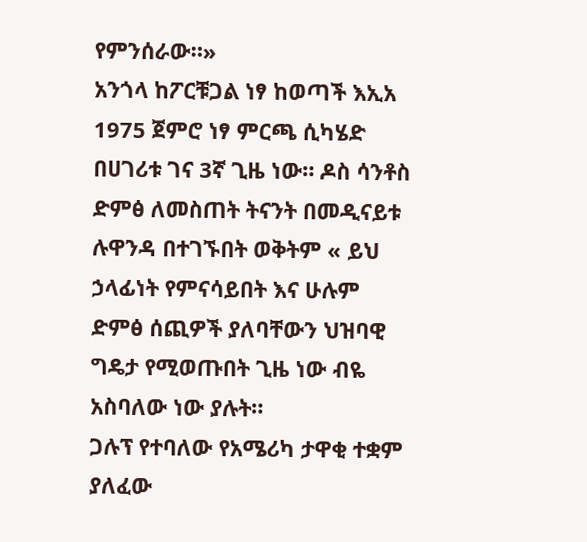የምንሰራው።»
አንጎላ ከፖርቹጋል ነፃ ከወጣች እኢአ 1975 ጀምሮ ነፃ ምርጫ ሲካሄድ በሀገሪቱ ገና 3ኛ ጊዜ ነው። ዶስ ሳንቶስ ድምፅ ለመስጠት ትናንት በመዲናይቱ ሉዋንዳ በተገኙበት ወቅትም « ይህ ኃላፊነት የምናሳይበት እና ሁሉም ድምፅ ሰጪዎች ያለባቸውን ህዝባዊ ግዴታ የሚወጡበት ጊዜ ነው ብዬ አስባለው ነው ያሉት።
ጋሉፕ የተባለው የአሜሪካ ታዋቂ ተቋም ያለፈው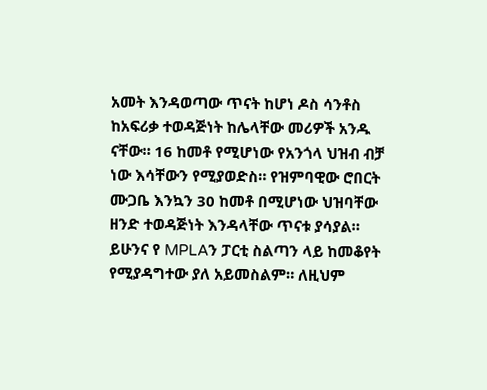አመት እንዳወጣው ጥናት ከሆነ ዶስ ሳንቶስ ከአፍሪቃ ተወዳጅነት ከሌላቸው መሪዎች አንዱ ናቸው። 16 ከመቶ የሚሆነው የአንጎላ ህዝብ ብቻ ነው እሳቸውን የሚያወድስ። የዝምባዊው ሮበርት ሙጋቤ እንኳን 30 ከመቶ በሚሆነው ህዝባቸው ዘንድ ተወዳጅነት እንዳላቸው ጥናቱ ያሳያል።
ይሁንና የ MPLAን ፓርቲ ስልጣን ላይ ከመቆየት የሚያዳግተው ያለ አይመስልም። ለዚህም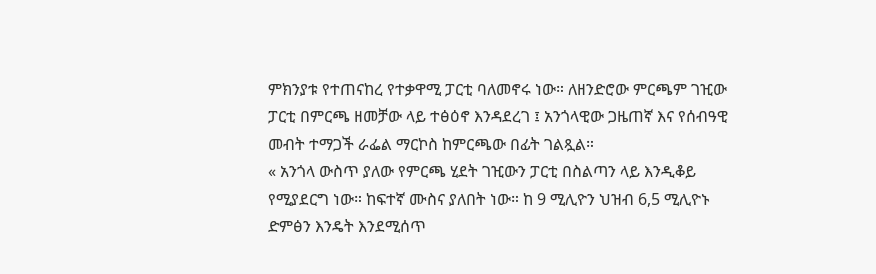ምክንያቱ የተጠናከረ የተቃዋሚ ፓርቲ ባለመኖሩ ነው። ለዘንድሮው ምርጫም ገዢው ፓርቲ በምርጫ ዘመቻው ላይ ተፅዕኖ እንዳደረገ ፤ አንጎላዊው ጋዜጠኛ እና የሰብዓዊ መብት ተማጋች ራፌል ማርኮስ ከምርጫው በፊት ገልጿል።
« አንጎላ ውስጥ ያለው የምርጫ ሂደት ገዢውን ፓርቲ በስልጣን ላይ እንዲቆይ የሚያደርግ ነው። ከፍተኛ ሙስና ያለበት ነው። ከ 9 ሚሊዮን ህዝብ 6,5 ሚሊዮኑ ድምፅን እንዴት እንደሚሰጥ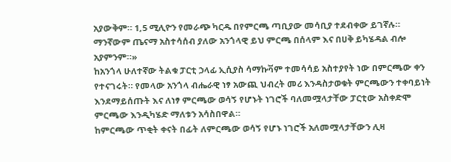አያውቅም። 1,5 ሚሊዮን የመራጭ ካርዱ በየምርጫ ጣቢያው መሳቢያ ተደብቀው ይገኛሉ። ማንኛውም ጤናማ አስተሳሰብ ያለው አንጎላዊ ይህ ምርጫ በሰላም እና በሀቅ ይካሄዳል ብሎ አያምንም።»
ከአንጎላ ሁለተኛው ትልቁ ፓርቲ ኃላፊ ኢሲያስ ሳማኩቫም ተመሳሳይ አስተያየት ነው በምርጫው ቀን የተናገሩት። የመላው አንጎላ ብሔራዊ ነፃ አውጪ ህብረት መሪ እንዳስታወቁት ምርጫውን ተቀባይነት እንደማይሰጡት እና ለነፃ ምርጫው ወሳኝ የሆኑት ነገሮች ባለመሟላታቸው ፓርቲው አስቀድሞ ምርጫው እንዲካሄድ ማለቱን አሳስበዋል።
ከምርጫው ጥቂት ቀናት በፊት ለምርጫው ወሳኝ የሆኑ ነገሮች አለመሟላታቸውን ሊዛ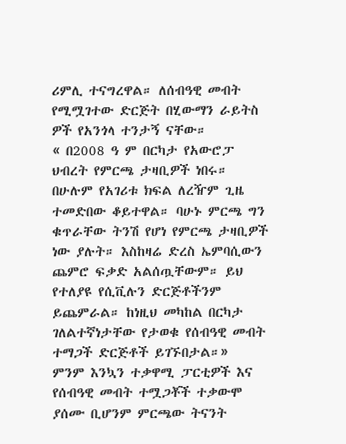ሪምሊ ተናግረዋል። ለሰብዓዊ መብት የሚሟገተው ድርጅት በሂውማን ራይትስ ዎች የአንጎላ ተንታኝ ናቸው።
« በ2008 ዓ ም በርካታ የአውሮፓ ህብረት የምርጫ ታዛቢዎች ነበሩ። በሁሉም የአገሪቱ ክፍል ለረዥም ጊዜ ተመድበው ቆይተዋል። ባሁኑ ምርጫ ግን ቁጥራቸው ትንሽ የሆነ የምርጫ ታዛቢዎች ነው ያሉት። እስከዛሬ ድረስ ኤምባሲውን ጨምሮ ፍቃድ አልሰጧቸውም። ይህ የተለያዩ የሲቪሉን ድርጅቶችንም ይጨምራል። ከነዚህ መካከል በርካታ ገለልተኛነታቸው የታወቁ የሰብዓዊ መብት ተማጋች ድርጅቶች ይገኙበታል።»
ምንም እንኳን ተቃዋሚ ፓርቲዎች እና የሰብዓዊ መብት ተሟጋቾች ተቃውሞ ያሰሙ ቢሆንም ምርጫው ትናንት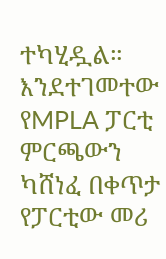ተካሂዷል። እንደተገመተው የMPLA ፓርቲ ምርጫውን ካሸነፈ በቀጥታ የፓርቲው መሪ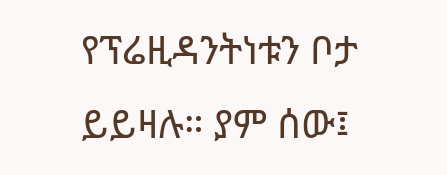የፕሬዚዳንትነቱን ቦታ ይይዛሉ። ያም ሰው፤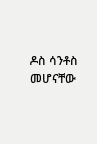ዶስ ሳንቶስ መሆናቸው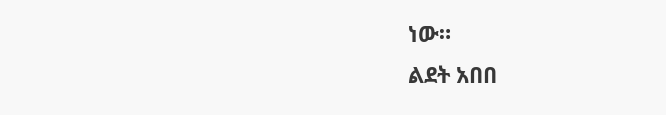ነው።
ልደት አበበ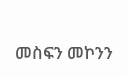መስፍን መኮንን